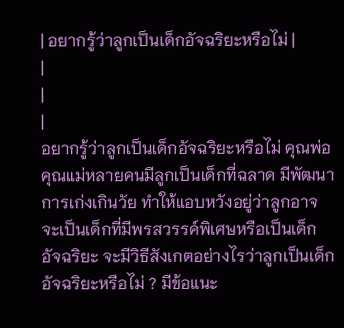| อยากรู้ว่าลูกเป็นเด็กอัจฉริยะหรือไม่ |
|
|
|
อยากรู้ว่าลูกเป็นเด็กอัจฉริยะหรือไม่ คุณพ่อคุณแม่หลายคนมีลูกเป็นเด็กที่ฉลาด มีพัฒนาการเก่งเกินวัย ทำให้แอบหวังอยู่ว่าลูกอาจจะเป็นเด็กที่มีพรสวรรค์พิเศษหรือเป็นเด็กอัจฉริยะ จะมีวิธีสังเกตอย่างไรว่าลูกเป็นเด็กอัจฉริยะหรือไม่ ? มีข้อแนะ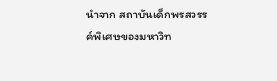นำจาก สถาบันเด็กพรสวรรค์พิเศษของมหาวิท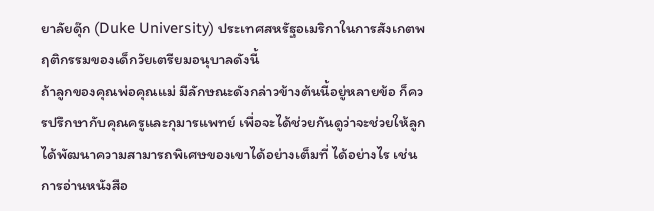ยาลัยดุ๊ก (Duke University) ประเทศสหรัฐอเมริกาในการสังเกตพฤติกรรมของเด็กวัยเตรียมอนุบาลดังนี้
ถ้าลูกของคุณพ่อคุณแม่ มีลักษณะดังกล่าวข้างต้นนี้อยู่หลายข้อ ก็ควรปรึกษากับคุณครูและกุมารแพทย์ เพื่อจะได้ช่วยกันดูว่าจะช่วยให้ลูกได้พัฒนาความสามารถพิเศษของเขาได้อย่างเต็มที่ ได้อย่างไร เช่น การอ่านหนังสือ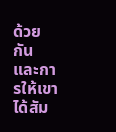ด้วยกัน และการให้เขาได้สัม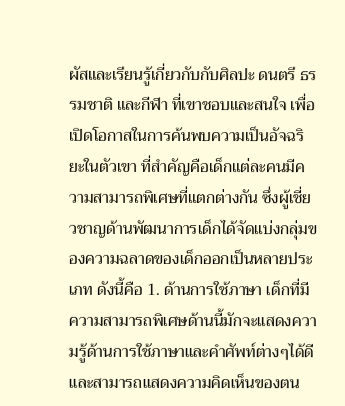ผัสและเรียนรู้เกี่ยวกับกับศิลปะ ดนตรี ธรรมชาติ และกีฬา ที่เขาชอบและสนใจ เพื่อเปิดโอกาสในการค้นพบความเป็นอัจฉริยะในตัวเขา ที่สำคัญคือเด็กแต่ละคนมีความสามารถพิเศษที่แตกต่างกัน ซึ่งผู้เชี่ยวชาญด้านพัฒนาการเด็กได้จัดแบ่งกลุ่มของความฉลาดของเด็กออกเป็นหลายประเภท ดังนี้คือ 1. ด้านการใช้ภาษา เด็กที่มีความสามารถพิเศษด้านนี้มักจะแสดงความรู้ด้านการใช้ภาษาและคำศัพท์ต่างๆได้ดี และสามารถแสดงความคิดเห็นของตน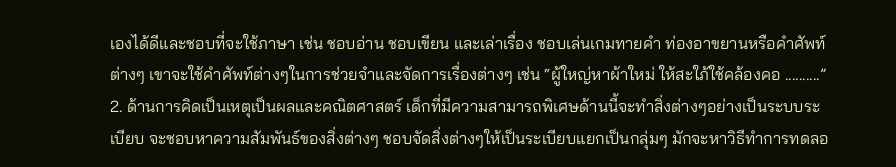เองได้ดีและชอบที่จะใช้ภาษา เช่น ชอบอ่าน ชอบเขียน และเล่าเรื่อง ชอบเล่นเกมทายคำ ท่องอาขยานหรือคำศัพท์ต่างๆ เขาจะใช้คำศัพท์ต่างๆในการช่วยจำและจัดการเรื่องต่างๆ เช่น “ผู้ใหญ่หาผ้าใหม่ ให้สะใภ้ใช้คล้องคอ ..........” 2. ด้านการคิดเป็นเหตุเป็นผลและคณิตศาสตร์ เด็กที่มีความสามารถพิเศษด้านนี้จะทำสิ่งต่างๆอย่างเป็นระบบระเบียบ จะชอบหาความสัมพันธ์ของสิ่งต่างๆ ชอบจัดสิ่งต่างๆให้เป็นระเบียบแยกเป็นกลุ่มๆ มักจะหาวิธีทำการทดลอ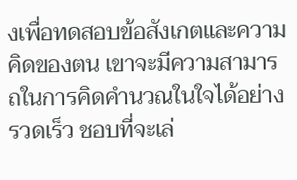งเพื่อทดสอบข้อสังเกตและความคิดของตน เขาจะมีความสามารถในการคิดคำนวณในใจได้อย่างรวดเร็ว ชอบที่จะเล่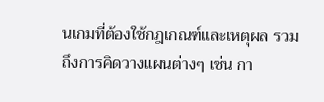นเกมที่ต้องใช้กฎเกณฑ์และเหตุผล รวมถึงการคิดวางแผนต่างๆ เช่น กา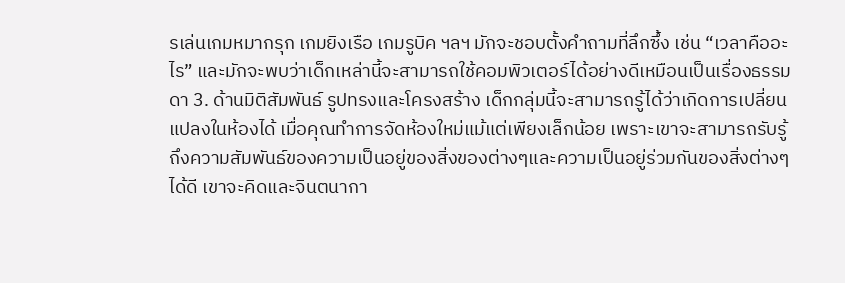รเล่นเกมหมากรุก เกมยิงเรือ เกมรูบิค ฯลฯ มักจะชอบตั้งคำถามที่ลึกซึ้ง เช่น “เวลาคืออะไร” และมักจะพบว่าเด็กเหล่านี้จะสามารถใช้คอมพิวเตอร์ได้อย่างดีเหมือนเป็นเรื่องธรรมดา 3. ด้านมิติสัมพันธ์ รูปทรงและโครงสร้าง เด็กกลุ่มนี้จะสามารถรู้ได้ว่าเกิดการเปลี่ยนแปลงในห้องได้ เมื่อคุณทำการจัดห้องใหม่แม้แต่เพียงเล็กน้อย เพราะเขาจะสามารถรับรู้ถึงความสัมพันธ์ของความเป็นอยู่ของสิ่งของต่างๆและความเป็นอยู่ร่วมกันของสิ่งต่างๆได้ดี เขาจะคิดและจินตนากา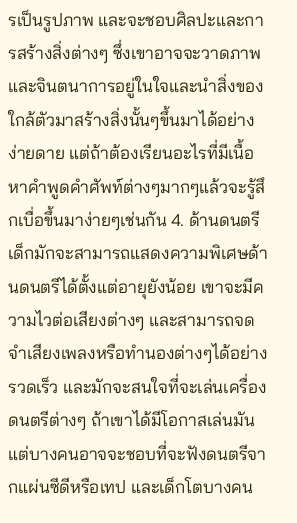รเป็นรูปภาพ และจะชอบศิลปะและการสร้างสิ่งต่างๆ ซึ่งเขาอาจจะวาดภาพและจินตนาการอยู่ในใจและนำสิ่งของใกล้ตัวมาสร้างสิ่งนั้นๆขึ้นมาได้อย่างง่ายดาย แต่ถ้าต้องเรียนอะไรที่มีเนื้อหาคำพูดคำศัพท์ต่างๆมากๆแล้วจะรู้สึกเบื่อขึ้นมาง่ายๆเช่นกัน 4. ด้านดนตรี เด็กมักจะสามารถแสดงความพิเศษด้านดนตรีได้ตั้งแต่อายุยังน้อย เขาจะมีความไวต่อเสียงต่างๆ และสามารถจดจำเสียงเพลงหรือทำนองต่างๆได้อย่างรวดเร็ว และมักจะสนใจที่จะเล่นเครื่องดนตรีต่างๆ ถ้าเขาได้มีโอกาสเล่นมัน แต่บางคนอาจจะชอบที่จะฟังดนตรีจากแผ่นซีดีหรือเทป และเด็กโตบางคน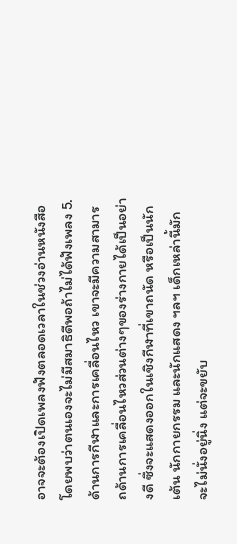อาจจะต้องเปิดเพลงฟังตลอดเวลาในช่วงอ่านหนังสือโดยพบว่าตนเองจะไม่มีสมาธิดีพอถ้าไม่ได้ฟังเพลง 5. ด้านการกีฬาและการเคลื่อนไหว เขาจะมีความสามารถด้านการเคลื่อนไหวส่วนต่างๆของร่างกายได้เป็นอย่างดี ซึ่งจะแสดงออกในเชิงกีฬาที่เขาถนัด หรือเป็นนักเต้น นักกายกรรม และนักแสดง ฯลฯ เด็กเหล่านี้มักจะไม่นั่งอยู่นิ่ง แต่จะขยับ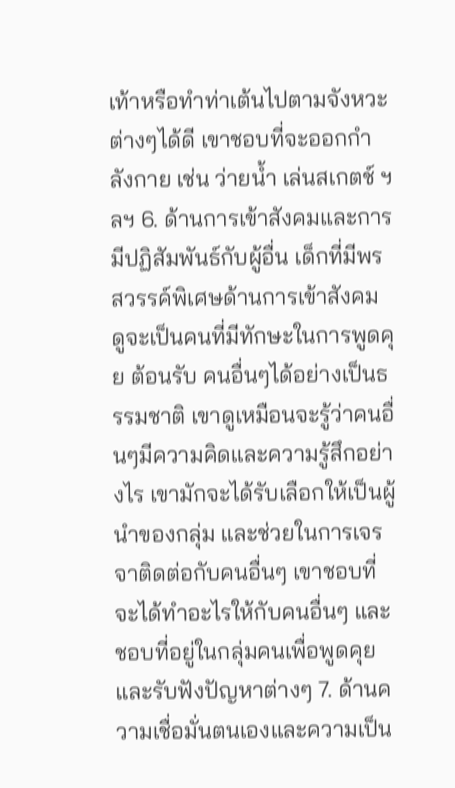เท้าหรือทำท่าเต้นไปตามจังหวะต่างๆได้ดี เขาชอบที่จะออกกำลังกาย เช่น ว่ายน้ำ เล่นสเกตช์ ฯลฯ 6. ด้านการเข้าสังคมและการมีปฏิสัมพันธ์กับผู้อื่น เด็กที่มีพรสวรรค์พิเศษด้านการเข้าสังคม ดูจะเป็นคนที่มีทักษะในการพูดคุย ต้อนรับ คนอื่นๆได้อย่างเป็นธรรมชาติ เขาดูเหมือนจะรู้ว่าคนอื่นๆมีความคิดและความรู้สึกอย่างไร เขามักจะได้รับเลือกให้เป็นผู้นำของกลุ่ม และช่วยในการเจรจาติดต่อกับคนอื่นๆ เขาชอบที่จะได้ทำอะไรให้กับคนอื่นๆ และชอบที่อยู่ในกลุ่มคนเพื่อพูดคุยและรับฟังปัญหาต่างๆ 7. ด้านความเชื่อมั่นตนเองและความเป็น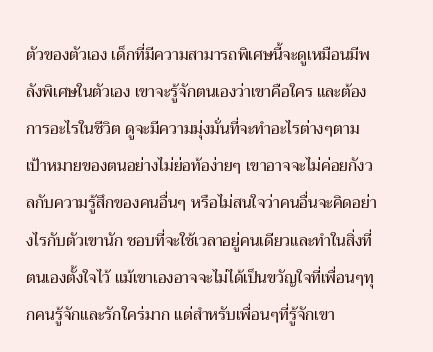ตัวของตัวเอง เด็กที่มีความสามารถพิเศษนี้จะดูเหมือนมีพลังพิเศษในตัวเอง เขาจะรู้จักตนเองว่าเขาคือใคร และต้องการอะไรในชีวิต ดูจะมีความมุ่งมั่นที่จะทำอะไรต่างๆตามเป้าหมายของตนอย่างไม่ย่อท้อง่ายๆ เขาอาจจะไม่ค่อยกังวลกับความรู้สึกของคนอื่นๆ หรือไม่สนใจว่าคนอื่นจะคิดอย่างไรกับตัวเขานัก ชอบที่จะใช้เวลาอยู่คนเดียวและทำในสิ่งที่ตนเองตั้งใจไว้ แม้เขาเองอาจจะไม่ได้เป็นขวัญใจที่เพื่อนๆทุกคนรู้จักและรักใคร่มาก แต่สำหรับเพื่อนๆที่รู้จักเขา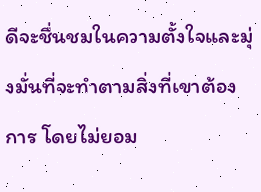ดีจะชื่นชมในความตั้งใจและมุ่งมั่นที่จะทำตามสิ่งที่เขาต้องการ โดยไม่ยอม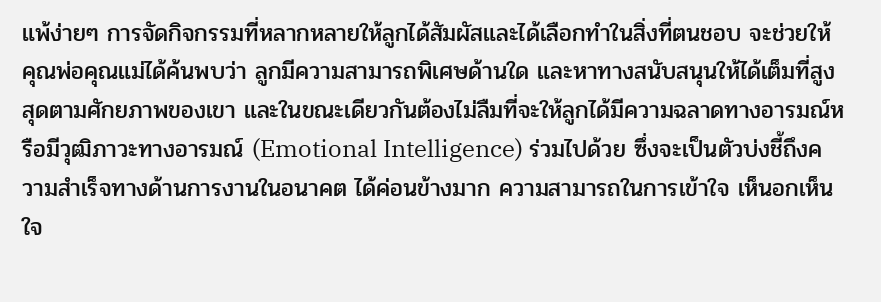แพ้ง่ายๆ การจัดกิจกรรมที่หลากหลายให้ลูกได้สัมผัสและได้เลือกทำในสิ่งที่ตนชอบ จะช่วยให้คุณพ่อคุณแม่ได้ค้นพบว่า ลูกมีความสามารถพิเศษด้านใด และหาทางสนับสนุนให้ได้เต็มที่สูงสุดตามศักยภาพของเขา และในขณะเดียวกันต้องไม่ลืมที่จะให้ลูกได้มีความฉลาดทางอารมณ์หรือมีวุฒิภาวะทางอารมณ์ (Emotional Intelligence) ร่วมไปด้วย ซึ่งจะเป็นตัวบ่งชี้ถึงความสำเร็จทางด้านการงานในอนาคต ได้ค่อนข้างมาก ความสามารถในการเข้าใจ เห็นอกเห็นใจ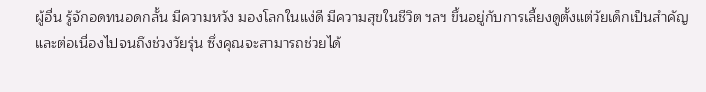ผู้อื่น รู้จักอดทนอดกลั้น มีความหวัง มองโลกในแง่ดี มีความสุขในชีวิต ฯลฯ ขึ้นอยู่กับการเลี้ยงดูตั้งแต่วัยเด็กเป็นสำคัญและต่อเนื่องไปจนถึงช่วงวัยรุ่น ซึ่งคุณจะสามารถช่วยได้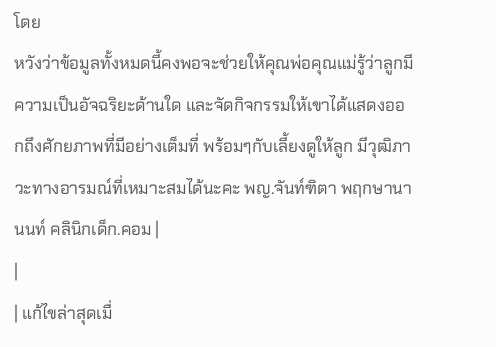โดย
หวังว่าข้อมูลทั้งหมดนี้คงพอจะช่วยให้คุณพ่อคุณแม่รู้ว่าลูกมีความเป็นอัจฉริยะด้านใด และจัดกิจกรรมให้เขาได้แสดงออกถึงศักยภาพที่มีอย่างเต็มที่ พร้อมๆกับเลี้ยงดูให้ลูก มีวุฒิภาวะทางอารมณ์ที่เหมาะสมได้นะคะ พญ.จันท์ฑิตา พฤกษานานนท์ คลินิกเด็ก.คอม |
|
| แก้ไขล่าสุดเมื่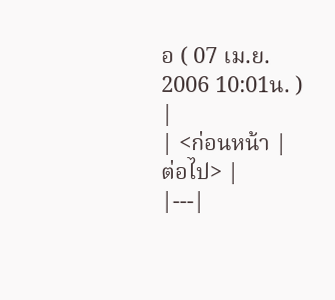อ ( 07 เม.ย. 2006 10:01น. ) |
| <ก่อนหน้า | ต่อไป> |
|---|